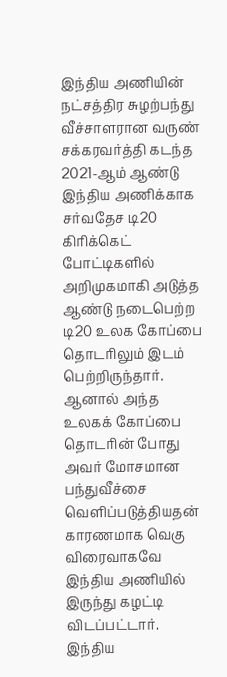இந்திய அணியின் நட்சத்திர சுழற்பந்து வீச்சாளரான வருண் சக்கரவர்த்தி கடந்த 2021-ஆம் ஆண்டு இந்திய அணிக்காக சர்வதேச டி20 கிரிக்கெட் போட்டிகளில் அறிமுகமாகி அடுத்த ஆண்டு நடைபெற்ற டி20 உலக கோப்பை தொடரிலும் இடம் பெற்றிருந்தார். ஆனால் அந்த உலகக் கோப்பை தொடரின் போது அவர் மோசமான பந்துவீச்சை வெளிப்படுத்தியதன் காரணமாக வெகு விரைவாகவே இந்திய அணியில் இருந்து கழட்டி விடப்பட்டார்.
இந்திய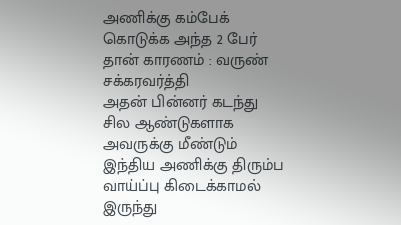அணிக்கு கம்பேக் கொடுக்க அந்த 2 பேர் தான் காரணம் : வருண் சக்கரவர்த்தி
அதன் பின்னர் கடந்து சில ஆண்டுகளாக அவருக்கு மீண்டும் இந்திய அணிக்கு திரும்ப வாய்ப்பு கிடைக்காமல் இருந்து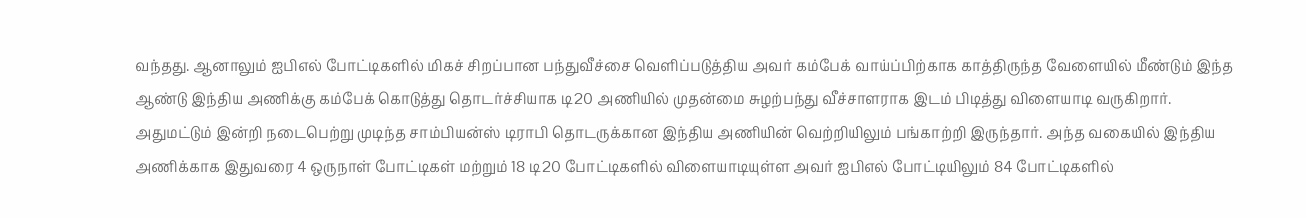வந்தது. ஆனாலும் ஐபிஎல் போட்டிகளில் மிகச் சிறப்பான பந்துவீச்சை வெளிப்படுத்திய அவர் கம்பேக் வாய்ப்பிற்காக காத்திருந்த வேளையில் மீண்டும் இந்த ஆண்டு இந்திய அணிக்கு கம்பேக் கொடுத்து தொடர்ச்சியாக டி20 அணியில் முதன்மை சுழற்பந்து வீச்சாளராக இடம் பிடித்து விளையாடி வருகிறார்.
அதுமட்டும் இன்றி நடைபெற்று முடிந்த சாம்பியன்ஸ் டிராபி தொடருக்கான இந்திய அணியின் வெற்றியிலும் பங்காற்றி இருந்தார். அந்த வகையில் இந்திய அணிக்காக இதுவரை 4 ஒருநாள் போட்டிகள் மற்றும் 18 டி20 போட்டிகளில் விளையாடியுள்ள அவர் ஐபிஎல் போட்டியிலும் 84 போட்டிகளில்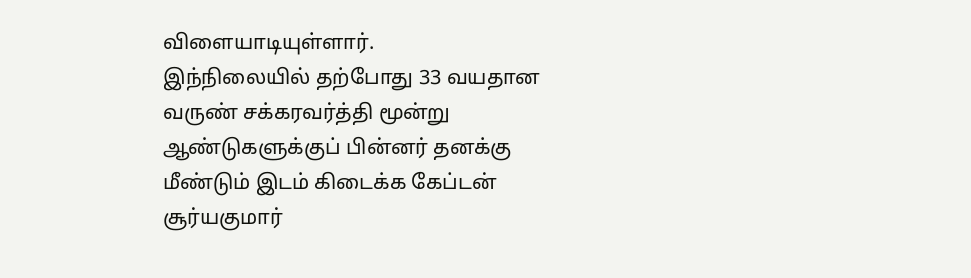விளையாடியுள்ளார்.
இந்நிலையில் தற்போது 33 வயதான வருண் சக்கரவர்த்தி மூன்று ஆண்டுகளுக்குப் பின்னர் தனக்கு மீண்டும் இடம் கிடைக்க கேப்டன் சூர்யகுமார்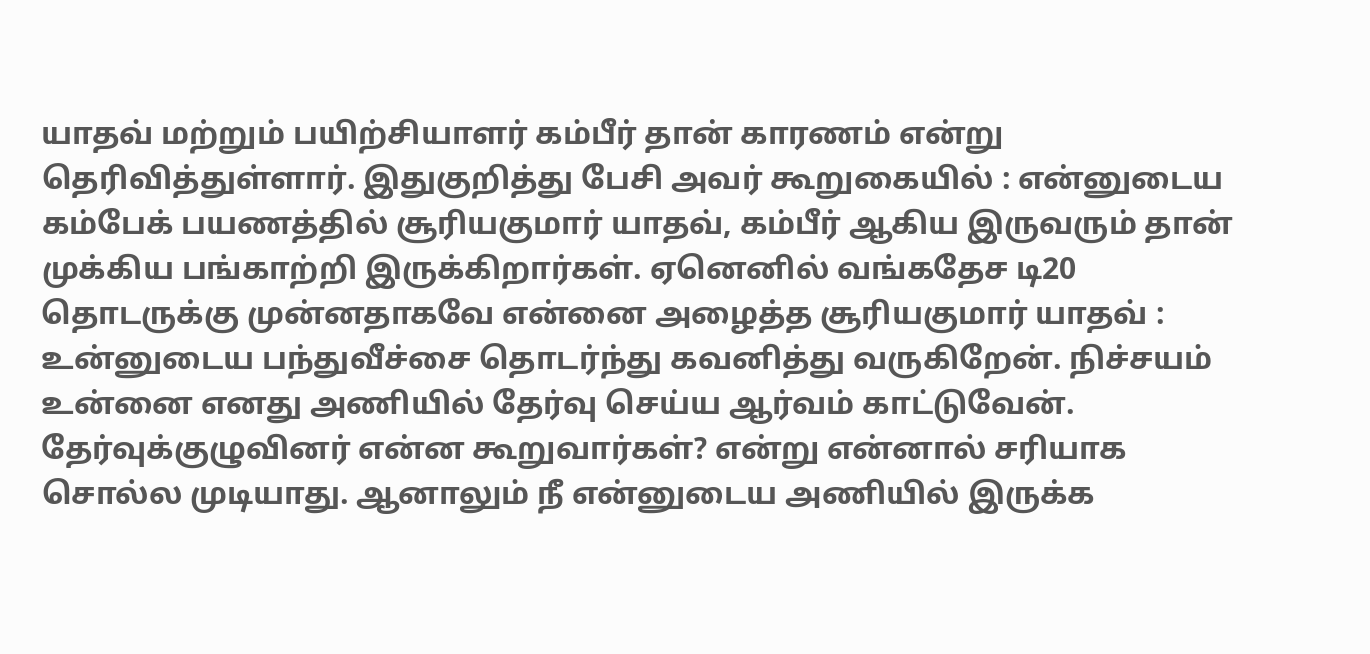யாதவ் மற்றும் பயிற்சியாளர் கம்பீர் தான் காரணம் என்று தெரிவித்துள்ளார். இதுகுறித்து பேசி அவர் கூறுகையில் : என்னுடைய கம்பேக் பயணத்தில் சூரியகுமார் யாதவ், கம்பீர் ஆகிய இருவரும் தான் முக்கிய பங்காற்றி இருக்கிறார்கள். ஏனெனில் வங்கதேச டி20 தொடருக்கு முன்னதாகவே என்னை அழைத்த சூரியகுமார் யாதவ் :
உன்னுடைய பந்துவீச்சை தொடர்ந்து கவனித்து வருகிறேன். நிச்சயம் உன்னை எனது அணியில் தேர்வு செய்ய ஆர்வம் காட்டுவேன். தேர்வுக்குழுவினர் என்ன கூறுவார்கள்? என்று என்னால் சரியாக சொல்ல முடியாது. ஆனாலும் நீ என்னுடைய அணியில் இருக்க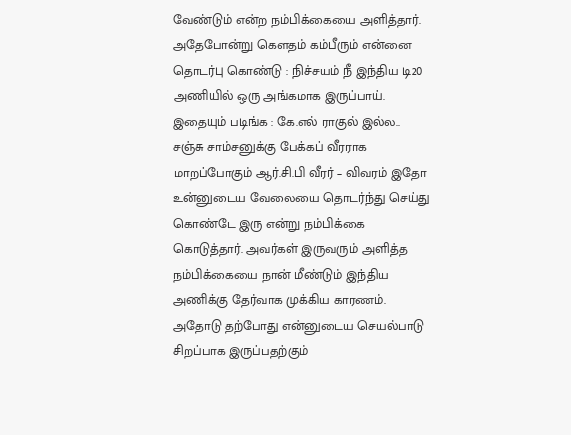வேண்டும் என்ற நம்பிக்கையை அளித்தார். அதேபோன்று கௌதம் கம்பீரும் என்னை தொடர்பு கொண்டு : நிச்சயம் நீ இந்திய டி20 அணியில் ஒரு அங்கமாக இருப்பாய்.
இதையும் படிங்க : கே.எல் ராகுல் இல்ல.. சஞ்சு சாம்சனுக்கு பேக்கப் வீரராக மாறப்போகும் ஆர்.சி.பி வீரர் – விவரம் இதோ
உன்னுடைய வேலையை தொடர்ந்து செய்து கொண்டே இரு என்று நம்பிக்கை கொடுத்தார். அவர்கள் இருவரும் அளித்த நம்பிக்கையை நான் மீண்டும் இந்திய அணிக்கு தேர்வாக முக்கிய காரணம். அதோடு தற்போது என்னுடைய செயல்பாடு சிறப்பாக இருப்பதற்கும்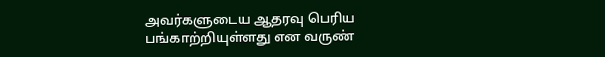அவர்களுடைய ஆதரவு பெரிய பங்காற்றியுள்ளது என வருண்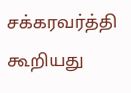சக்கரவர்த்தி கூறியது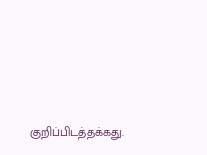குறிப்பிடத்தக்கது.